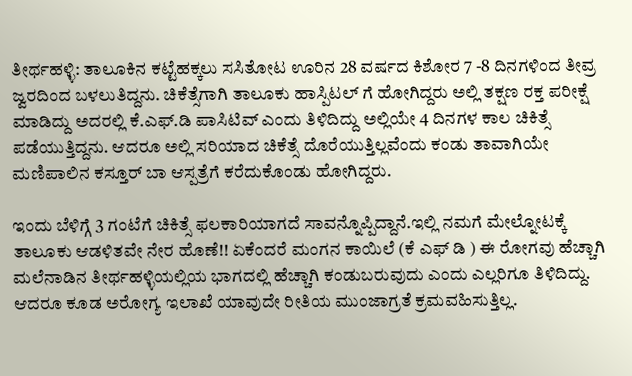ತೀರ್ಥಹಳ್ಳಿ: ತಾಲೂಕಿನ ಕಟ್ಟೆಹಕ್ಕಲು ಸಸಿತೋಟ ಊರಿನ 28 ವರ್ಷದ ಕಿಶೋರ 7 -8 ದಿನಗಳಿಂದ ತೀವ್ರ ಜ್ವರದಿಂದ ಬಳಲುತಿದ್ದನು. ಚಿಕೆತ್ಸೆಗಾಗಿ ತಾಲೂಕು ಹಾಸ್ಪಿಟಲ್ ಗೆ ಹೋಗಿದ್ದರು ಅಲ್ಲಿ ತಕ್ಷಣ ರಕ್ತ ಪರೀಕ್ಷೆ ಮಾಡಿದ್ದು ಅದರಲ್ಲಿ ಕೆ.ಎಫ್.ಡಿ ಪಾಸಿಟಿವ್ ಎಂದು ತಿಳಿದಿದ್ದು ಅಲ್ಲಿಯೇ 4 ದಿನಗಳ ಕಾಲ ಚಿಕಿತ್ಸೆ ಪಡೆಯುತ್ತಿದ್ದನು. ಆದರೂ ಅಲ್ಲಿ ಸರಿಯಾದ ಚಿಕೆತ್ಸೆ ದೊರೆಯುತ್ತಿಲ್ಲವೆಂದು ಕಂಡು ತಾವಾಗಿಯೇ ಮಣಿಪಾಲಿನ ಕಸ್ತೂರ್ ಬಾ ಆಸ್ಪತ್ರೆಗೆ ಕರೆದುಕೊಂಡು ಹೋಗಿದ್ದರು.

ಇಂದು ಬೆಳಿಗ್ಗೆ 3 ಗಂಟೆಗೆ ಚಿಕಿತ್ಸೆ ಫಲಕಾರಿಯಾಗದೆ ಸಾವನ್ನೊಪ್ಪಿದ್ದಾನೆ.ಇಲ್ಲಿ ನಮಗೆ ಮೇಲ್ನೋಟಕ್ಕೆ ತಾಲೂಕು ಆಡಳಿತವೇ ನೇರ ಹೊಣೆ!! ಏಕೆಂದರೆ ಮಂಗನ ಕಾಯಿಲೆ (ಕೆ ಎಫ್ ಡಿ ) ಈ ರೋಗವು ಹೆಚ್ಚಾಗಿ ಮಲೆನಾಡಿನ ತೀರ್ಥಹಳ್ಳಿಯಲ್ಲಿಯ ಭಾಗದಲ್ಲಿ ಹೆಚ್ಚಾಗಿ ಕಂಡುಬರುವುದು ಎಂದು ಎಲ್ಲರಿಗೂ ತಿಳಿದಿದ್ದು. ಆದರೂ ಕೂಡ ಅರೋಗ್ಯ ಇಲಾಖೆ ಯಾವುದೇ ರೀತಿಯ ಮುಂಜಾಗ್ರತೆ ಕ್ರಮವಹಿಸುತ್ತಿಲ್ಲ.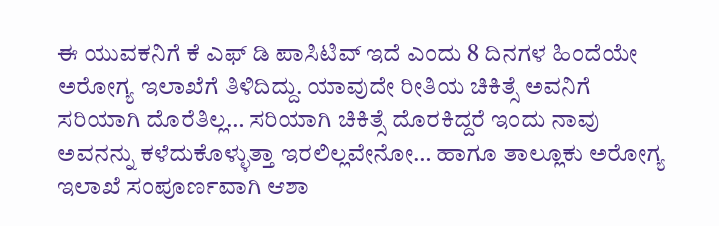ಈ ಯುವಕನಿಗೆ ಕೆ ಎಫ್ ಡಿ ಪಾಸಿಟಿವ್ ಇದೆ ಎಂದು 8 ದಿನಗಳ ಹಿಂದೆಯೇ ಅರೋಗ್ಯ ಇಲಾಖೆಗೆ ತಿಳಿದಿದ್ದು. ಯಾವುದೇ ರೀತಿಯ ಚಿಕಿತ್ಸೆ ಅವನಿಗೆ ಸರಿಯಾಗಿ ದೊರೆತಿಲ್ಲ… ಸರಿಯಾಗಿ ಚಿಕಿತ್ಸೆ ದೊರಕಿದ್ದರೆ ಇಂದು ನಾವು ಅವನನ್ನು ಕಳೆದುಕೊಳ್ಳುತ್ತಾ ಇರಲಿಲ್ಲವೇನೋ… ಹಾಗೂ ತಾಲ್ಲೂಕು ಅರೋಗ್ಯ ಇಲಾಖೆ ಸಂಪೂರ್ಣವಾಗಿ ಆಶಾ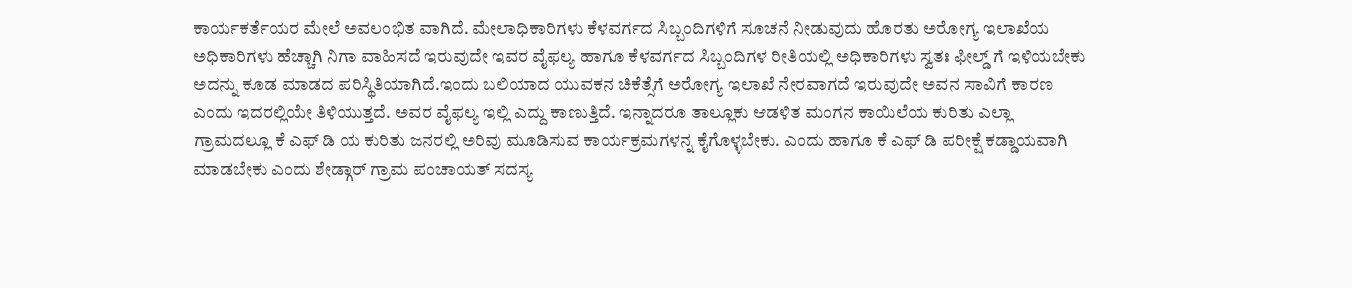ಕಾರ್ಯಕರ್ತೆಯರ ಮೇಲೆ ಅವಲಂಭಿತ ವಾಗಿದೆ. ಮೇಲಾಧಿಕಾರಿಗಳು ಕೆಳವರ್ಗದ ಸಿಬ್ಬಂದಿಗಳಿಗೆ ಸೂಚನೆ ನೀಡುವುದು ಹೊರತು ಅರೋಗ್ಯ ಇಲಾಖೆಯ ಅಧಿಕಾರಿಗಳು ಹೆಚ್ಚಾಗಿ ನಿಗಾ ವಾಹಿಸದೆ ಇರುವುದೇ ಇವರ ವೈಫಲ್ಯ ಹಾಗೂ ಕೆಳವರ್ಗದ ಸಿಬ್ಬಂದಿಗಳ ರೀತಿಯಲ್ಲಿ ಅಧಿಕಾರಿಗಳು ಸ್ವತಃ ಫೀಲ್ಡ್ ಗೆ ಇಳಿಯಬೇಕು ಅದನ್ನು ಕೂಡ ಮಾಡದ ಪರಿಸ್ಥಿತಿಯಾಗಿದೆ.ಇಂದು ಬಲಿಯಾದ ಯುವಕನ ಚಿಕೆತ್ಸೆಗೆ ಅರೋಗ್ಯ ಇಲಾಖೆ ನೇರವಾಗದೆ ಇರುವುದೇ ಅವನ ಸಾವಿಗೆ ಕಾರಣ ಎಂದು ಇದರಲ್ಲಿಯೇ ತಿಳಿಯುತ್ತದೆ. ಅವರ ವೈಫಲ್ಯ ಇಲ್ಲಿ ಎದ್ದು ಕಾಣುತ್ತಿದೆ. ಇನ್ನಾದರೂ ತಾಲ್ಲೂಕು ಆಡಳಿತ ಮಂಗನ ಕಾಯಿಲೆಯ ಕುರಿತು ಎಲ್ಲಾ ಗ್ರಾಮದಲ್ಲೂ ಕೆ ಎಫ್ ಡಿ ಯ ಕುರಿತು ಜನರಲ್ಲಿ ಅರಿವು ಮೂಡಿಸುವ ಕಾರ್ಯಕ್ರಮಗಳನ್ನ ಕೈಗೊಳ್ಳಬೇಕು. ಎಂದು ಹಾಗೂ ಕೆ ಎಫ್ ಡಿ ಪರೀಕ್ಷೆ ಕಡ್ಡಾಯವಾಗಿ ಮಾಡಬೇಕು ಎಂದು ಶೇಡ್ಗಾರ್ ಗ್ರಾಮ ಪಂಚಾಯತ್ ಸದಸ್ಯ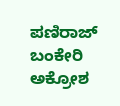ಪಣಿರಾಜ್ ಬಂಕೇರಿ ಅಕ್ರೋಶ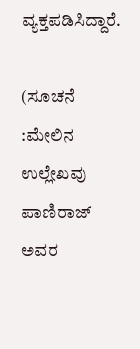ವ್ಯಕ್ತಪಡಿಸಿದ್ದಾರೆ.

(ಸೂಚನೆ :ಮೇಲಿನ ಉಲ್ಲೇಖವು ಪಾಣಿರಾಜ್ ಅವರ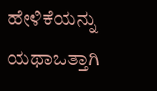ಹೇಳಿಕೆಯನ್ನು ಯಥಾಒತ್ತಾಗಿ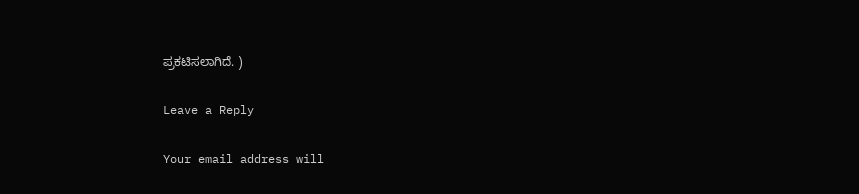ಪ್ರಕಟಿಸಲಾಗಿದೆ. )

Leave a Reply

Your email address will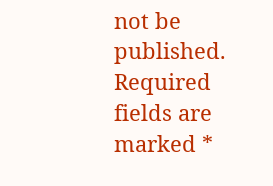not be published. Required fields are marked *